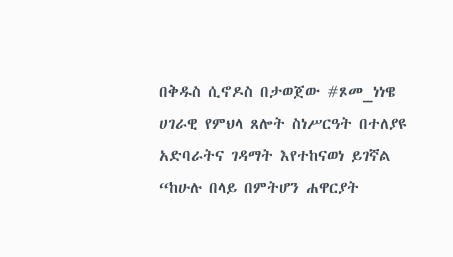በቅዱስ ሲኖዶስ በታወጀው #ጾመ_ነነዌ ሀገራዊ የምህላ ጸሎት ስነሥርዓት በተለያዩ አድባራትና ገዳማት እየተከናወነ ይገኛል “ከሁሉ በላይ በምትሆን ሐዋርያት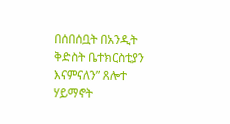በሰበሰቧት በአንዲት ቅድስት ቤተክርስቲያን እናምናለን” ጸሎተ ሃይማኖት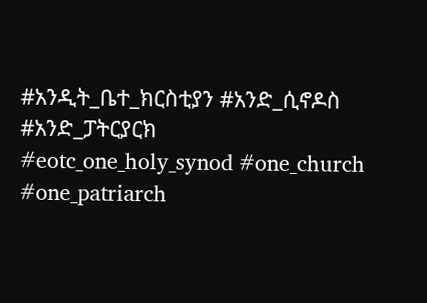#አንዲት_ቤተ_ክርስቲያን #አንድ_ሲኖዶስ #አንድ_ፓትርያርክ #eotc_one_holy_synod #one_church #one_patriarch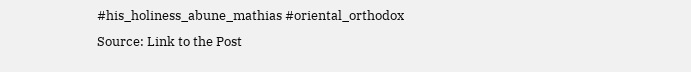#his_holiness_abune_mathias #oriental_orthodox
Source: Link to the Post